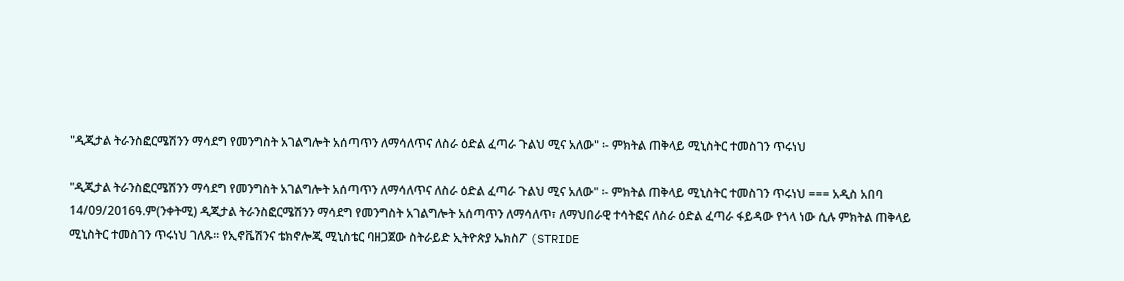"ዲጂታል ትራንስፎርሜሽንን ማሳደግ የመንግስት አገልግሎት አሰጣጥን ለማሳለጥና ለስራ ዕድል ፈጣራ ጉልህ ሚና አለው" ፡- ምክትል ጠቅላይ ሚኒስትር ተመስገን ጥሩነህ

"ዲጂታል ትራንስፎርሜሽንን ማሳደግ የመንግስት አገልግሎት አሰጣጥን ለማሳለጥና ለስራ ዕድል ፈጣራ ጉልህ ሚና አለው" ፡- ምክትል ጠቅላይ ሚኒስትር ተመስገን ጥሩነህ === አዲስ አበባ 14/09/2016ዓ.ም(ንቀትሚ) ዲጂታል ትራንስፎርሜሽንን ማሳደግ የመንግስት አገልግሎት አሰጣጥን ለማሳለጥ፣ ለማህበራዊ ተሳትፎና ለስራ ዕድል ፈጣራ ፋይዳው የጎላ ነው ሲሉ ምክትል ጠቅላይ ሚኒስትር ተመስገን ጥሩነህ ገለጹ። የኢኖቬሽንና ቴክኖሎጂ ሚኒስቴር ባዘጋጀው ስትራይድ ኢትዮጵያ ኤክስፖ (STRIDE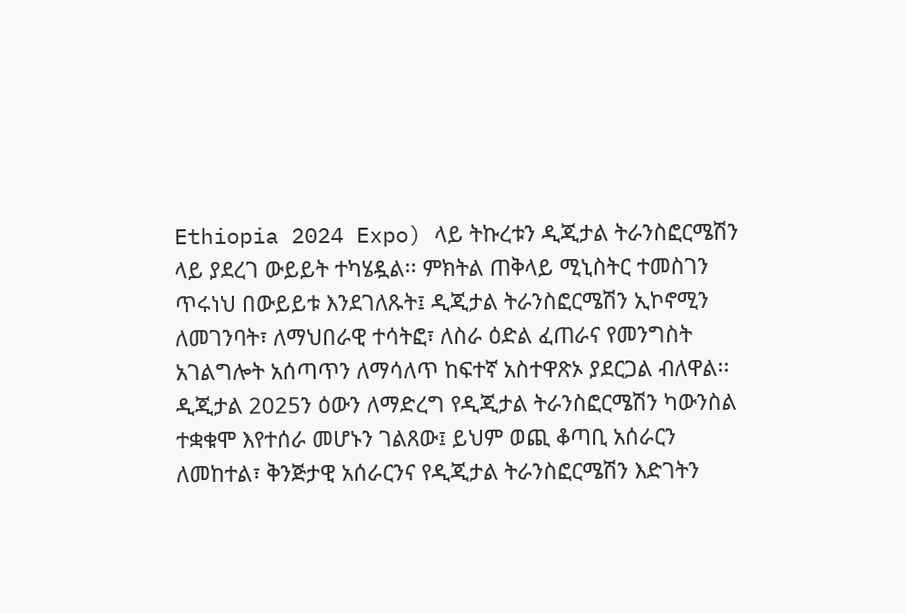Ethiopia 2024 Expo) ላይ ትኩረቱን ዲጂታል ትራንስፎርሜሽን ላይ ያደረገ ውይይት ተካሄዷል፡፡ ምክትል ጠቅላይ ሚኒስትር ተመስገን ጥሩነህ በውይይቱ እንደገለጹት፤ ዲጂታል ትራንስፎርሜሽን ኢኮኖሚን ለመገንባት፣ ለማህበራዊ ተሳትፎ፣ ለስራ ዕድል ፈጠራና የመንግስት አገልግሎት አሰጣጥን ለማሳለጥ ከፍተኛ አስተዋጽኦ ያደርጋል ብለዋል፡፡ ዲጂታል 2025ን ዕውን ለማድረግ የዲጂታል ትራንስፎርሜሽን ካውንስል ተቋቁሞ እየተሰራ መሆኑን ገልጸው፤ ይህም ወጪ ቆጣቢ አሰራርን ለመከተል፣ ቅንጅታዊ አሰራርንና የዲጂታል ትራንስፎርሜሽን እድገትን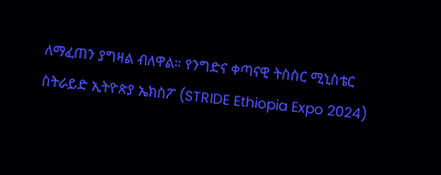ለማፈጠን ያግዛል ብለዋል። የንግድና ቀጣናዊ ትስስር ሚኒስቴር ስትራይድ ኢትዮጵያ ኤክስፖ (STRIDE Ethiopia Expo 2024)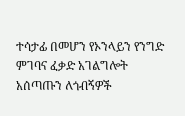ተሳታፊ በመሆን የኦንላይን የንግድ ምገባና ፈቃድ አገልግሎት አሰጣጡን ለጎብኝዎች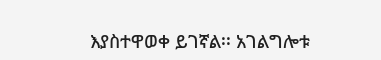እያስተዋወቀ ይገኛል፡፡ አገልግሎቱ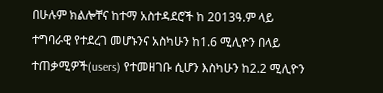በሁሉም ክልሎቸና ከተማ አስተዳደሮች ከ 2013ዓ.ም ላይ ተግባራዊ የተደረገ መሆኑንና አስካሁን ከ1.6 ሚሊዮን በላይ ተጠቃሚዎች(users) የተመዘገቡ ሲሆን እስካሁን ከ2.2 ሚሊዮን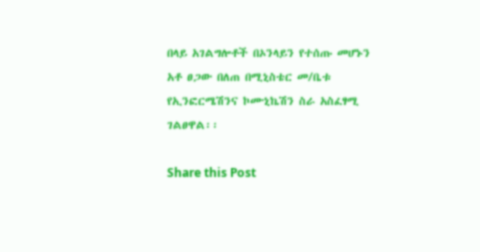በላይ አገልግሎቶች በኦንላይን የተሰጡ መሆኑን አቶ ፀጋው በለጠ በሚኒስቴር መ/ቤቱ የኢንፎርሜሽንና ኮሙኒኬሽን ስራ አስፈፃሚ ገልፀዋል፡፡

Share this Post